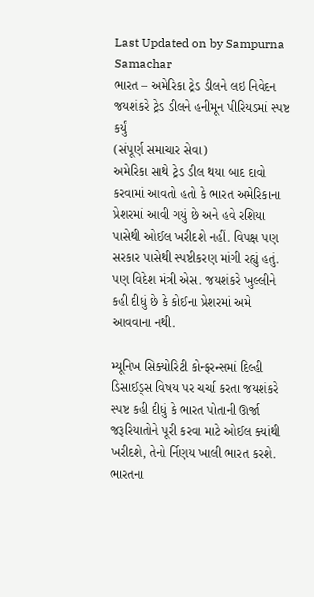Last Updated on by Sampurna Samachar
ભારત – અમેરિકા ટ્રેડ ડીલને લઇ નિવેદન
જયશંકરે ટ્રેડ ડીલને હનીમૂન પીરિયડમાં સ્પષ્ટ કર્યું
(સંપૂર્ણ સમાચાર સેવા)
અમેરિકા સાથે ટ્રેડ ડીલ થયા બાદ દાવો કરવામાં આવતો હતો કે ભારત અમેરિકાના પ્રેશરમાં આવી ગયું છે અને હવે રશિયા પાસેથી ઓઈલ ખરીદશે નહીં. વિપક્ષ પણ સરકાર પાસેથી સ્પષ્ટીકરણ માંગી રહ્યું હતું. પણ વિદેશ મંત્રી એસ. જયશંકરે ખુલ્લીને કહી દીધું છે કે કોઈના પ્રેશરમાં અમે આવવાના નથી.

મ્યૂનિખ સિક્યોરિટી કોન્ફરન્સમાં દિલ્હી ડિસાઈડ્સ વિષય પર ચર્ચા કરતા જયશંકરે સ્પષ્ટ કહી દીધું કે ભારત પોતાની ઊર્જા જરૂરિયાતોને પૂરી કરવા માટે ઓઈલ ક્યાંથી ખરીદશે, તેનો ર્નિણય ખાલી ભારત કરશે. ભારતના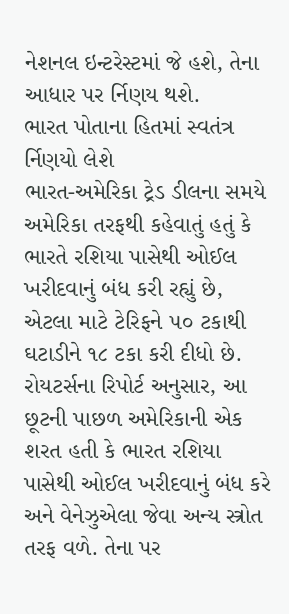નેશનલ ઇન્ટરેસ્ટમાં જે હશે, તેના આધાર પર ર્નિણય થશે.
ભારત પોતાના હિતમાં સ્વતંત્ર ર્નિણયો લેશે
ભારત-અમેરિકા ટ્રેડ ડીલના સમયે અમેરિકા તરફથી કહેવાતું હતું કે ભારતે રશિયા પાસેથી ઓઈલ ખરીદવાનું બંધ કરી રહ્યું છે, એટલા માટે ટેરિફને ૫૦ ટકાથી ઘટાડીને ૧૮ ટકા કરી દીધો છે. રોયટર્સના રિપોર્ટ અનુસાર, આ છૂટની પાછળ અમેરિકાની એક શરત હતી કે ભારત રશિયા પાસેથી ઓઈલ ખરીદવાનું બંધ કરે અને વેનેઝુએલા જેવા અન્ય સ્ત્રોત તરફ વળે. તેના પર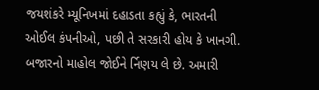જયશંકરે મ્યૂનિખમાં દહાડતા કહ્યું કે, ભારતની ઓઈલ કંપનીઓ, પછી તે સરકારી હોય કે ખાનગી. બજારનો માહોલ જોઈને ર્નિણય લે છે. અમારી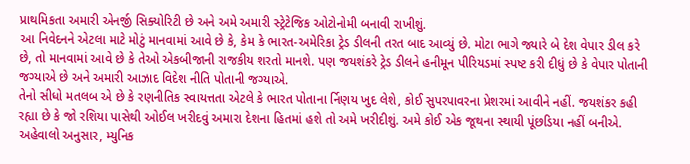પ્રાથમિકતા અમારી એનર્જી સિક્યોરિટી છે અને અમે અમારી સ્ટ્રેટેજિક ઓટોનોમી બનાવી રાખીશું.
આ નિવેદનને એટલા માટે મોટું માનવામાં આવે છે કે, કેમ કે ભારત-અમેરિકા ટ્રેડ ડીલની તરત બાદ આવ્યું છે. મોટા ભાગે જ્યારે બે દેશ વેપાર ડીલ કરે છે, તો માનવામાં આવે છે કે તેઓ એકબીજાની રાજકીય શરતો માનશે. પણ જયશંકરે ટ્રેડ ડીલને હનીમૂન પીરિયડમાં સ્પષ્ટ કરી દીધું છે કે વેપાર પોતાની જગ્યાએ છે અને અમારી આઝાદ વિદેશ નીતિ પોતાની જગ્યાએ.
તેનો સીધો મતલબ એ છે કે રણનીતિક સ્વાયત્તતા એટલે કે ભારત પોતાના ર્નિણય ખુદ લેશે, કોઈ સુપરપાવરના પ્રેશરમાં આવીને નહીં. જયશંકર કહી રહ્યા છે કે જો રશિયા પાસેથી ઓઈલ ખરીદવું અમારા દેશના હિતમાં હશે તો અમે ખરીદીશું. અમે કોઈ એક જૂથના સ્થાયી પૂંછડિયા નહીં બનીએ.
અહેવાલો અનુસાર, મ્યુનિક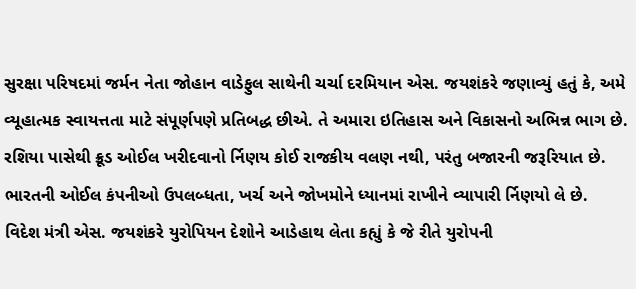સુરક્ષા પરિષદમાં જર્મન નેતા જોહાન વાડેફુલ સાથેની ચર્ચા દરમિયાન એસ. જયશંકરે જણાવ્યું હતું કે, અમે વ્યૂહાત્મક સ્વાયત્તતા માટે સંપૂર્ણપણે પ્રતિબદ્ધ છીએ. તે અમારા ઇતિહાસ અને વિકાસનો અભિન્ન ભાગ છે. રશિયા પાસેથી ક્રૂડ ઓઈલ ખરીદવાનો ર્નિણય કોઈ રાજકીય વલણ નથી, પરંતુ બજારની જરૂરિયાત છે. ભારતની ઓઈલ કંપનીઓ ઉપલબ્ધતા, ખર્ચ અને જોખમોને ધ્યાનમાં રાખીને વ્યાપારી ર્નિણયો લે છે.
વિદેશ મંત્રી એસ. જયશંકરે યુરોપિયન દેશોને આડેહાથ લેતા કહ્યું કે જે રીતે યુરોપની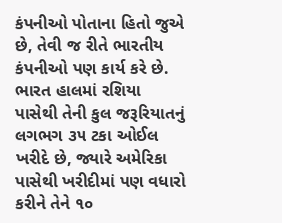કંપનીઓ પોતાના હિતો જુએ છે, તેવી જ રીતે ભારતીય કંપનીઓ પણ કાર્ય કરે છે. ભારત હાલમાં રશિયા પાસેથી તેની કુલ જરૂરિયાતનું લગભગ ૩૫ ટકા ઓઈલ ખરીદે છે, જ્યારે અમેરિકા પાસેથી ખરીદીમાં પણ વધારો કરીને તેને ૧૦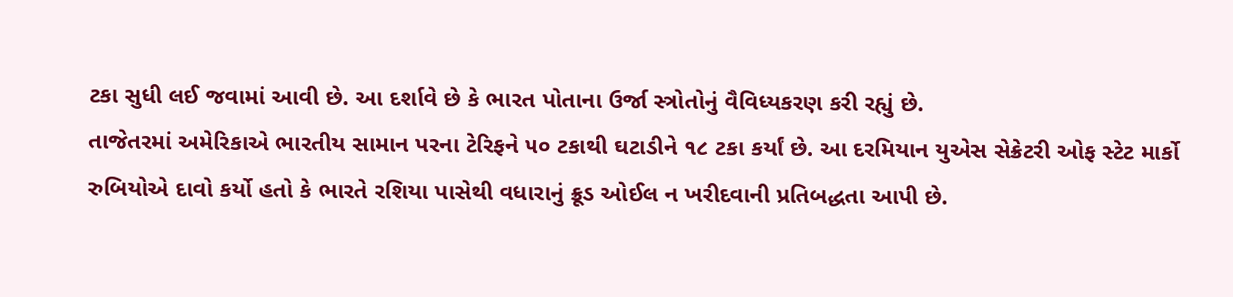ટકા સુધી લઈ જવામાં આવી છે. આ દર્શાવે છે કે ભારત પોતાના ઉર્જા સ્ત્રોતોનું વૈવિધ્યકરણ કરી રહ્યું છે.
તાજેતરમાં અમેરિકાએ ભારતીય સામાન પરના ટેરિફને ૫૦ ટકાથી ઘટાડીને ૧૮ ટકા કર્યાં છે. આ દરમિયાન યુએસ સેક્રેટરી ઓફ સ્ટેટ માર્કો રુબિયોએ દાવો કર્યો હતો કે ભારતે રશિયા પાસેથી વધારાનું ક્રૂડ ઓઈલ ન ખરીદવાની પ્રતિબદ્ધતા આપી છે.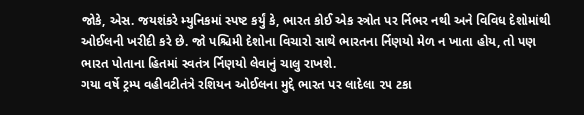જોકે, એસ. જયશંકરે મ્યુનિકમાં સ્પષ્ટ કર્યું કે, ભારત કોઈ એક સ્ત્રોત પર ર્નિભર નથી અને વિવિધ દેશોમાંથી ઓઈલની ખરીદી કરે છે. જો પશ્ચિમી દેશોના વિચારો સાથે ભારતના ર્નિણયો મેળ ન ખાતા હોય, તો પણ ભારત પોતાના હિતમાં સ્વતંત્ર ર્નિણયો લેવાનું ચાલુ રાખશે.
ગયા વર્ષે ટ્રમ્પ વહીવટીતંત્રે રશિયન ઓઈલના મુદ્દે ભારત પર લાદેલા ૨૫ ટકા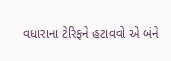વધારાના ટેરિફને હટાવવો એ બંને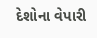દેશોના વેપારી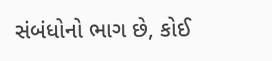સંબંધોનો ભાગ છે, કોઈ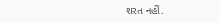શરત નહીં.